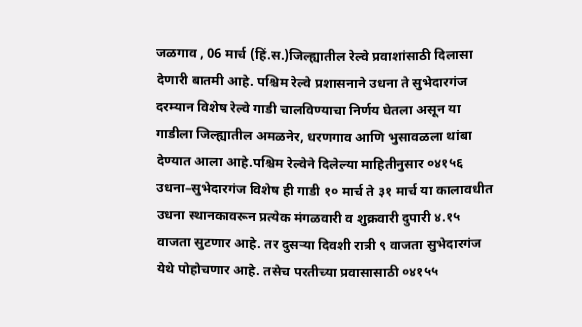जळगाव , 06 मार्च (हिं.स.)जिल्ह्यातील रेल्वे प्रवाशांसाठी दिलासा देणारी बातमी आहे. पश्चिम रेल्वे प्रशासनाने उधना ते सुभेदारगंज दरम्यान विशेष रेल्वे गाडी चालविण्याचा निर्णय घेतला असून या गाडीला जिल्ह्यातील अमळनेर, धरणगाव आणि भुसावळला थांबा देण्यात आला आहे.पश्चिम रेल्वेने दिलेल्या माहितीनुसार ०४१५६ उधना–सुभेदारगंज विशेष ही गाडी १० मार्च ते ३१ मार्च या कालावधीत उधना स्थानकावरून प्रत्येक मंगळवारी व शुक्रवारी दुपारी ४.१५ वाजता सुटणार आहे. तर दुसऱ्या दिवशी रात्री ९ वाजता सुभेदारगंज येथे पोहोचणार आहे. तसेच परतीच्या प्रवासासाठी ०४१५५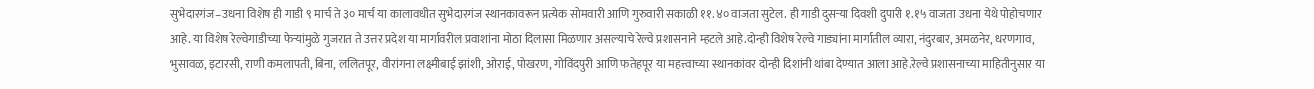सुभेदारगंज–उधना विशेष ही गाडी ९ मार्च ते ३० मार्च या कालावधीत सुभेदारगंज स्थानकावरून प्रत्येक सोमवारी आणि गुरुवारी सकाळी ११.४० वाजता सुटेल. ही गाडी दुसऱ्या दिवशी दुपारी १.१५ वाजता उधना येथे पोहोचणार आहे. या विशेष रेल्वेगाडीच्या फेऱ्यांमुळे गुजरात ते उत्तर प्रदेश या मार्गावरील प्रवाशांना मोठा दिलासा मिळणार असल्याचे रेल्वे प्रशासनाने म्हटले आहे.दोन्ही विशेष रेल्वे गाड्यांना मार्गातील व्यारा, नंदुरबार, अमळनेर, धरणगाव, भुसावळ, इटारसी, राणी कमलापती, बिना, ललितपूर, वीरांगना लक्ष्मीबाई झांशी, ओराई, पोखरण, गोविंदपुरी आणि फतेहपूर या महत्त्वाच्या स्थानकांवर दोन्ही दिशांनी थांबा देण्यात आला आहे.रेल्वे प्रशासनाच्या माहितीनुसार या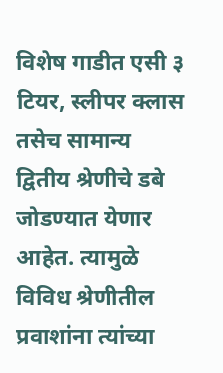विशेष गाडीत एसी ३ टियर, स्लीपर क्लास तसेच सामान्य द्वितीय श्रेणीचे डबे जोडण्यात येणार आहेत. त्यामुळे विविध श्रेणीतील प्रवाशांना त्यांच्या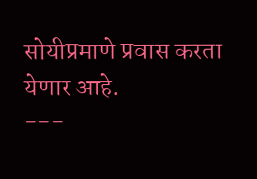सोयीप्रमाणे प्रवास करता येणार आहे.
---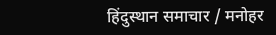हिंदुस्थान समाचार / मनोहर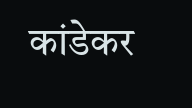कांडेकर